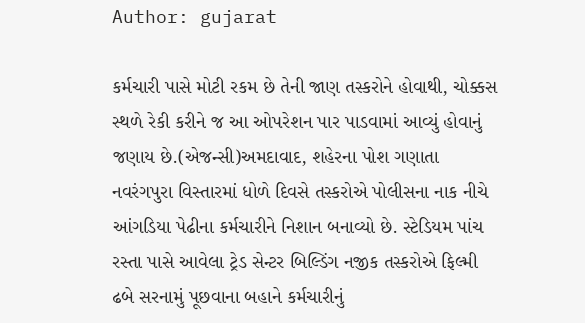Author: gujarat

કર્મચારી પાસે મોટી રકમ છે તેની જાણ તસ્કરોને હોવાથી, ચોક્કસ સ્થળે રેકી કરીને જ આ ઓપરેશન પાર પાડવામાં આવ્યું હોવાનું જણાય છે.(એજન્સી)અમદાવાદ, શહેરના પોશ ગણાતા નવરંગપુરા વિસ્તારમાં ધોળે દિવસે તસ્કરોએ પોલીસના નાક નીચે આંગડિયા પેઢીના કર્મચારીને નિશાન બનાવ્યો છે. સ્ટેડિયમ પાંચ રસ્તા પાસે આવેલા ટ્રેડ સેન્ટર બિલ્ડિંગ નજીક તસ્કરોએ ફિલ્મી ઢબે સરનામું પૂછવાના બહાને કર્મચારીનું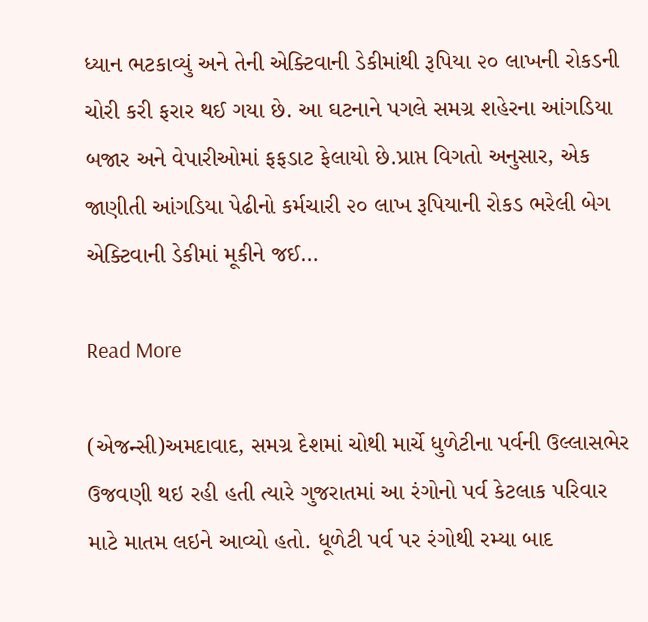ધ્યાન ભટકાવ્યું અને તેની એક્ટિવાની ડેકીમાંથી રૂપિયા ૨૦ લાખની રોકડની ચોરી કરી ફરાર થઈ ગયા છે. આ ઘટનાને પગલે સમગ્ર શહેરના આંગડિયા બજાર અને વેપારીઓમાં ફફડાટ ફેલાયો છે.પ્રાપ્ત વિગતો અનુસાર, એક જાણીતી આંગડિયા પેઢીનો કર્મચારી ૨૦ લાખ રૂપિયાની રોકડ ભરેલી બેગ એક્ટિવાની ડેકીમાં મૂકીને જઈ…

Read More

(એજન્સી)અમદાવાદ, સમગ્ર દેશમાં ચોથી માર્ચે ધુળેટીના પર્વની ઉલ્લાસભેર ઉજવણી થઇ રહી હતી ત્યારે ગુજરાતમાં આ રંગોનો પર્વ કેટલાક પરિવાર માટે માતમ લઇને આવ્યો હતો. ધૂળેટી પર્વ પર રંગોથી રમ્યા બાદ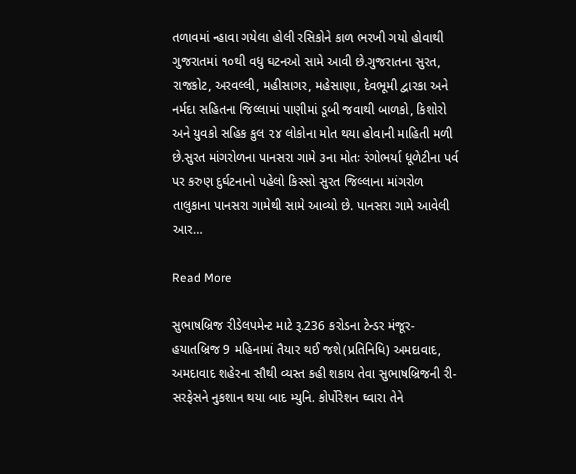તળાવમાં ન્હાવા ગયેલા હોલી રસિકોને કાળ ભરખી ગયો હોવાથી ગુજરાતમાં ૧૦થી વધુ ઘટનઓ સામે આવી છે.ગુજરાતના સુરત, રાજકોટ, અરવલ્લી, મહીસાગર, મહેસાણા, દેવભૂમી દ્વારકા અને નર્મદા સહિતના જિલ્લામાં પાણીમાં ડૂબી જવાથી બાળકો, કિશોરો અને યુવકો સહિક કુલ ૨૪ લોકોના મોત થયા હોવાની માહિતી મળી છે.સુરત માંગરોળના પાનસરા ગામે ૩ના મોતઃ રંગોભર્યા ધૂળેટીના પર્વ પર કરુણ દુર્ઘટનાનો પહેલો કિસ્સો સુરત જિલ્લાના માંગરોળ તાલુકાના પાનસરા ગામેથી સામે આવ્યો છે. પાનસરા ગામે આવેલી આર…

Read More

સુભાષબ્રિજ રીડેલપમેન્ટ માટે રૂ.236 કરોડના ટેન્ડર મંજૂર-હયાતબ્રિજ 9 મહિનામાં તૈયાર થઈ જશે(પ્રતિનિધિ) અમદાવાદ, અમદાવાદ શહેરના સૌથી વ્યસ્ત કહી શકાય તેવા સુભાષબ્રિજની રી-સરફેસને નુકશાન થયા બાદ મ્યુનિ. કોર્પોરેશન ઘ્વારા તેને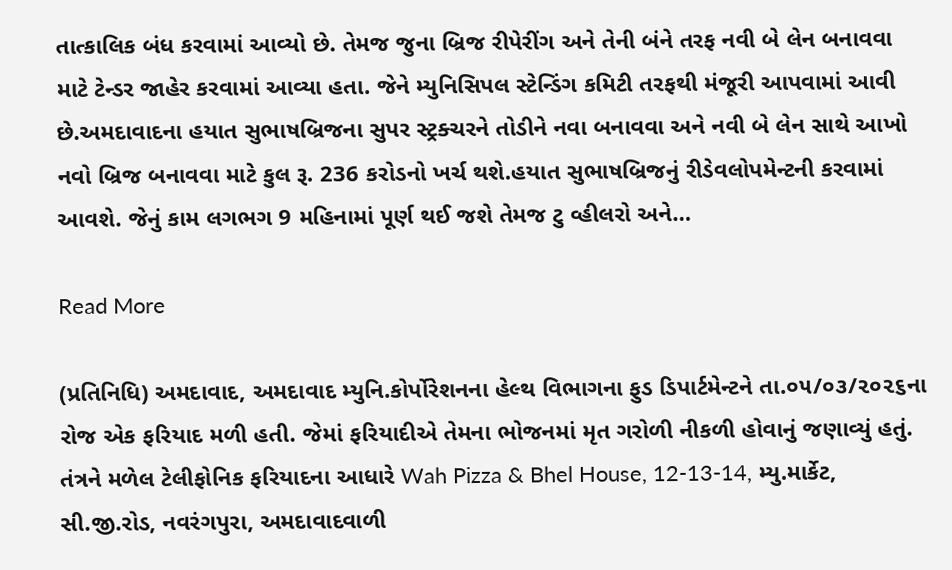તાત્કાલિક બંધ કરવામાં આવ્યો છે. તેમજ જુના બ્રિજ રીપેરીંગ અને તેની બંને તરફ નવી બે લેન બનાવવા માટે ટેન્ડર જાહેર કરવામાં આવ્યા હતા. જેને મ્યુનિસિપલ સ્ટેન્ડિંગ કમિટી તરફથી મંજૂરી આપવામાં આવી છે.અમદાવાદના હયાત સુભાષબ્રિજના સુપર સ્ટ્રક્ચરને તોડીને નવા બનાવવા અને નવી બે લેન સાથે આખો નવો બ્રિજ બનાવવા માટે કુલ રૂ. 236 કરોડનો ખર્ચ થશે.હયાત સુભાષબ્રિજનું રીડેવલોપમેન્ટની કરવામાં આવશે. જેનું કામ લગભગ 9 મહિનામાં પૂર્ણ થઈ જશે તેમજ ટુ વ્હીલરો અને…

Read More

(પ્રતિનિધિ) અમદાવાદ, અમદાવાદ મ્યુનિ.કોર્પોરેશનના હેલ્થ વિભાગના ફુડ ડિપાર્ટમેન્ટને તા.૦૫/૦૩/૨૦૨૬ના રોજ એક ફરિયાદ મળી હતી. જેમાં ફરિયાદીએ તેમના ભોજનમાં મૃત ગરોળી નીકળી હોવાનું જણાવ્યું હતું. તંત્રને મળેલ ટેલીફોનિક ફરિયાદના આધારે Wah Pizza & Bhel House, 12-13-14, મ્યુ.માર્કેટ, સી.જી.રોડ, નવરંગપુરા, અમદાવાદવાળી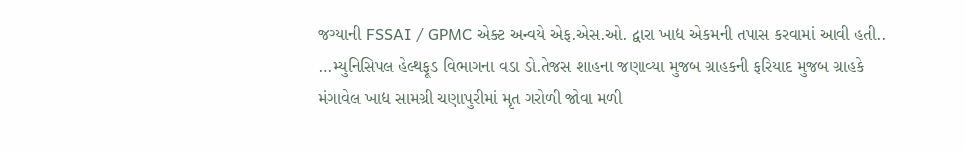જગ્યાની FSSAI / GPMC એક્ટ અન્વયે એફ.એસ.ઓ. દ્વારા ખાદ્ય એકમની તપાસ કરવામાં આવી હતી.. …મ્યુનિસિપલ હેલ્થફૂડ વિભાગના વડા ડો.તેજસ શાહના જણાવ્યા મુજબ ગ્રાહકની ફરિયાદ મુજબ ગ્રાહકે મંગાવેલ ખાદ્ય સામગ્રી ચણાપુરીમાં મૃત ગરોળી જોવા મળી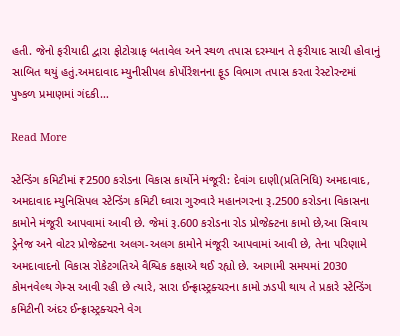હતી. જેનો ફરીયાદી દ્વારા ફોટોગ્રાફ બતાવેલ અને સ્થળ તપાસ દરમ્યાન તે ફરીયાદ સાચી હોવાનું સાબિત થયું હતું.અમદાવાદ મ્યુનીસીપલ કોર્પોરેશનના ફૂડ વિભાગ તપાસ કરતા રેસ્ટોરન્ટમાં પુષ્કળ પ્રમાણમાં ગંદકી…

Read More

સ્ટેન્ડિંગ કમિટીમાં ₹2500 કરોડના વિકાસ કાર્યોને મંજૂરી: દેવાંગ દાણી(પ્રતિનિધિ) અમદાવાદ, અમદાવાદ મ્યુનિસિપલ સ્ટેન્ડિંગ કમિટી ઘ્વારા ગુરુવારે મહાનગરના રૂ.2500 કરોડના વિકાસના કામોને મંજૂરી આપવામાં આવી છે. જેમાં રૂ.600 કરોડના રોડ પ્રોજેક્ટના કામો છે,આ સિવાય ડ્રેનેજ અને વોટર પ્રોજેક્ટના અલગ-અલગ કામોને મંજૂરી આપવામાં આવી છે, તેના પરિણામે અમદાવાદનો વિકાસ રોકેટગતિએ વૈશ્વિક કક્ષાએ થઈ રહ્યો છે. આગામી સમયમાં 2030 કોમનવેલ્થ ગેમ્સ આવી રહી છે ત્યારે, સારા ઈન્ફ્રાસ્ટ્રક્ચરના કામો ઝડપી થાય તે પ્રકારે સ્ટેન્ડિંગ કમિટીની અંદર ઈન્ફ્રાસ્ટ્રક્ચરને વેગ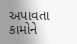અપાવતા કામોને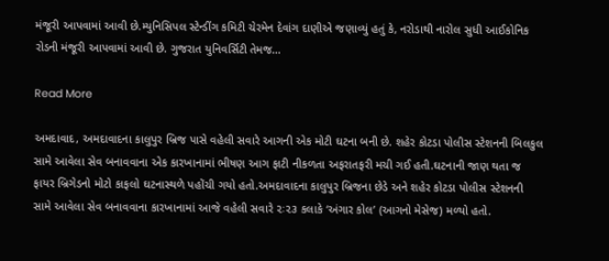મંજૂરી આપવામાં આવી છે.મ્યુનિસિપલ સ્ટેન્ડીંગ કમિટી ચેરમેન દેવાંગ દાણીએ જણાવ્યું હતું કે, નરોડાથી નારોલ સુધી આઈકોનિક રોડની મંજૂરી આપવામાં આવી છે. ગુજરાત યુનિવર્સિટી તેમજ…

Read More

અમદાવાદ, અમદાવાદના કાલુપુર બ્રિજ પાસે વહેલી સવારે આગની એક મોટી ઘટના બની છે. શહેર કોટડા પોલીસ સ્ટેશનની બિલકુલ સામે આવેલા સેવ બનાવવાના એક કારખાનામાં ભીષણ આગ ફાટી નીકળતા અફરાતફરી મચી ગઈ હતી.ઘટનાની જાણ થતા જ ફાયર બ્રિગેડનો મોટો કાફલો ઘટનાસ્થળે પહોંચી ગયો હતો.અમદાવાદના કાલુપુર બ્રિજના છેડે અને શહેર કોટડા પોલીસ સ્ટેશનની સામે આવેલા સેવ બનાવવાના કારખાનામાં આજે વહેલી સવારે ૨ઃ૨૩ કલાકે ‘અંગાર કોલ’ (આગનો મેસેજ) મળ્યો હતો.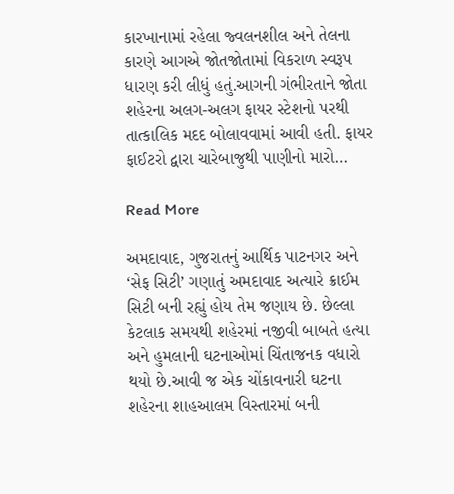કારખાનામાં રહેલા જ્વલનશીલ અને તેલના કારણે આગએ જોતજોતામાં વિકરાળ સ્વરૂપ ધારણ કરી લીધું હતું.આગની ગંભીરતાને જોતા શહેરના અલગ-અલગ ફાયર સ્ટેશનો પરથી તાત્કાલિક મદદ બોલાવવામાં આવી હતી. ફાયર ફાઈટરો દ્વારા ચારેબાજુથી પાણીનો મારો…

Read More

અમદાવાદ, ગુજરાતનું આર્થિક પાટનગર અને ‘સેફ સિટી’ ગણાતું અમદાવાદ અત્યારે ક્રાઈમ સિટી બની રહ્યું હોય તેમ જણાય છે. છેલ્લા કેટલાક સમયથી શહેરમાં નજીવી બાબતે હત્યા અને હુમલાની ઘટનાઓમાં ચિંતાજનક વધારો થયો છે.આવી જ એક ચોંકાવનારી ઘટના શહેરના શાહઆલમ વિસ્તારમાં બની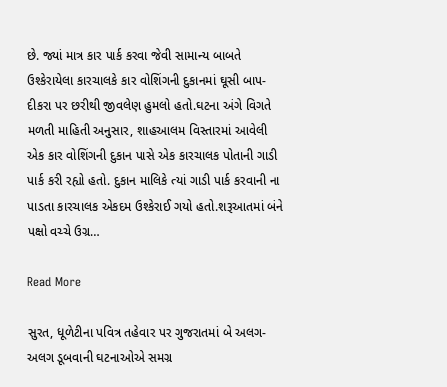છે. જ્યાં માત્ર કાર પાર્ક કરવા જેવી સામાન્ય બાબતે ઉશ્કેરાયેલા કારચાલકે કાર વોશિંગની દુકાનમાં ઘૂસી બાપ-દીકરા પર છરીથી જીવલેણ હુમલો હતો.ઘટના અંગે વિગતે મળતી માહિતી અનુસાર, શાહઆલમ વિસ્તારમાં આવેલી એક કાર વોશિંગની દુકાન પાસે એક કારચાલક પોતાની ગાડી પાર્ક કરી રહ્યો હતો. દુકાન માલિકે ત્યાં ગાડી પાર્ક કરવાની ના પાડતા કારચાલક એકદમ ઉશ્કેરાઈ ગયો હતો.શરૂઆતમાં બંને પક્ષો વચ્ચે ઉગ્ર…

Read More

સુરત, ધૂળેટીના પવિત્ર તહેવાર પર ગુજરાતમાં બે અલગ-અલગ ડૂબવાની ઘટનાઓએ સમગ્ર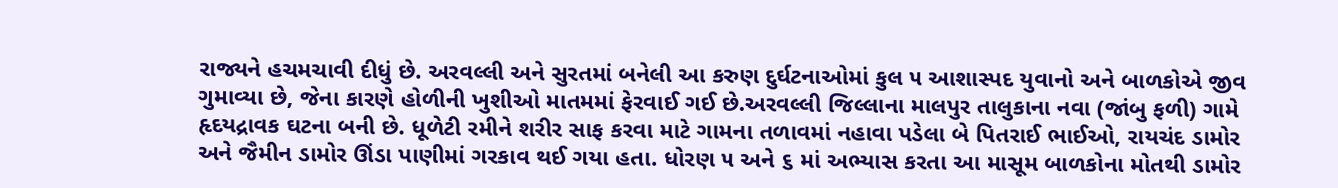રાજ્યને હચમચાવી દીધું છે. અરવલ્લી અને સુરતમાં બનેલી આ કરુણ દુર્ઘટનાઓમાં કુલ ૫ આશાસ્પદ યુવાનો અને બાળકોએ જીવ ગુમાવ્યા છે, જેના કારણે હોળીની ખુશીઓ માતમમાં ફેરવાઈ ગઈ છે.અરવલ્લી જિલ્લાના માલપુર તાલુકાના નવા (જાંબુ ફળી) ગામે હૃદયદ્રાવક ઘટના બની છે. ધૂળેટી રમીને શરીર સાફ કરવા માટે ગામના તળાવમાં નહાવા પડેલા બે પિતરાઈ ભાઈઓ, રાયચંદ ડામોર અને જૈમીન ડામોર ઊંડા પાણીમાં ગરકાવ થઈ ગયા હતા. ધોરણ ૫ અને ૬ માં અભ્યાસ કરતા આ માસૂમ બાળકોના મોતથી ડામોર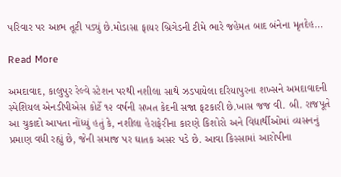પરિવાર પર આભ તૂટી પડ્યું છે.મોડાસા ફાયર બ્રિગેડની ટીમે ભારે જહેમત બાદ બંનેના મૃતદેહ…

Read More

અમદાવાદ, કાલુપુર રેલ્વે સ્ટેશન પરથી નશીલા સાથે ઝડપાયેલા દરિયાપુરના શખ્સને અમદાવાદની સ્પેશિયલ એનડીપીએસ કોર્ટે ૧૨ વર્ષની સખત કેદની સજા ફટકારી છે.ખાસ જજ વી. બી. રાજપૂતે આ ચુકાદો આપતા નોંધ્યું હતું કે, નશીલા હેરાફેરીના કારણે કિશોરો અને વિદ્યાર્થીઓમાં વ્યસનનું પ્રમાણ વધી રહ્યું છે, જેની સમાજ પર ઘાતક અસર પડે છે. આવા કિસ્સામાં આરોપીના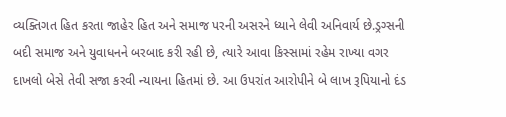વ્યક્તિગત હિત કરતા જાહેર હિત અને સમાજ પરની અસરને ધ્યાને લેવી અનિવાર્ય છે.ડ્રગ્સની બદી સમાજ અને યુવાધનને બરબાદ કરી રહી છે, ત્યારે આવા કિસ્સામાં રહેમ રાખ્યા વગર દાખલો બેસે તેવી સજા કરવી ન્યાયના હિતમાં છે. આ ઉપરાંત આરોપીને બે લાખ રૂપિયાનો દંડ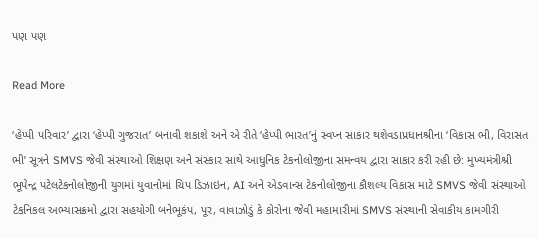પણ પણ

Read More

‘હેપ્પી પરિવાર’ દ્વારા ‘હેપ્પી ગુજરાત’ બનાવી શકાશે અને એ રીતે ‘હેપ્પી ભારત’નું સ્વપ્ન સાકાર થશેવડાપ્રધાનશ્રીના ‘વિકાસ ભી, વિરાસત ભી’ સૂત્રને SMVS જેવી સંસ્થાઓ શિક્ષણ અને સંસ્કાર સાથે આધુનિક ટેકનોલોજીના સમન્વય દ્વારા સાકાર કરી રહી છે: મુખ્યમંત્રીશ્રી ભૂપેન્દ્ર પટેલટેકનોલોજીની યુગમાં યુવાનોમાં ચિપ ડિઝાઇન, AI અને એડવાન્સ ટેકનોલોજીના કૌશલ્ય વિકાસ માટે SMVS જેવી સંસ્થાઓ ટેકનિકલ અભ્યાસક્રમો દ્વારા સહયોગી બનેભૂકંપ, પૂર, વાવાઝોડું કે કોરોના જેવી મહામારીમાં SMVS સંસ્થાની સેવાકીય કામગીરી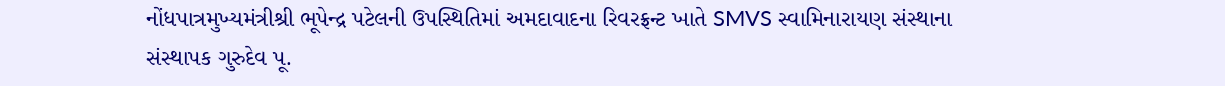નોંધપાત્રમુખ્યમંત્રીશ્રી ભૂપેન્દ્ર પટેલની ઉપસ્થિતિમાં અમદાવાદના રિવરફ્રન્ટ ખાતે SMVS સ્વામિનારાયણ સંસ્થાના સંસ્થાપક ગુરુદેવ પૂ.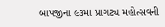બાપજીના ૯૩મા પ્રાગટ્ય મહોત્સવની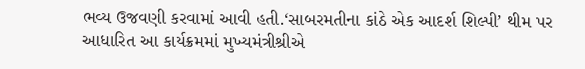ભવ્ય ઉજવણી કરવામાં આવી હતી.‘સાબરમતીના કાંઠે એક આદર્શ શિલ્પી’ થીમ પર આધારિત આ કાર્યક્રમમાં મુખ્યમંત્રીશ્રીએ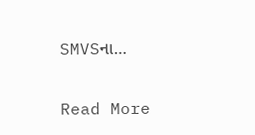SMVSના…

Read More